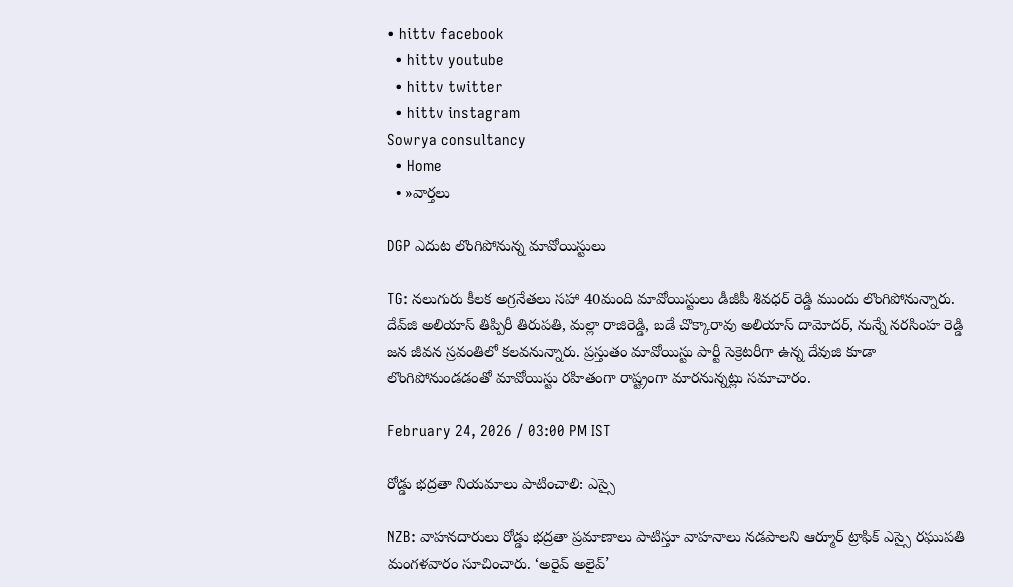• hittv facebook
  • hittv youtube
  • hittv twitter
  • hittv instagram
Sowrya consultancy
  • Home
  • »వార్తలు

DGP ఎదుట లొంగిపోనున్న మావోయిస్టులు

TG: నలుగురు కీలక అగ్రనేతలు సహా 40మంది మావోయిస్టులు డీజీపీ శివధర్ రెడ్డి ముందు లొంగిపోనున్నారు. దేవ్‌జి అలియాస్ తిప్పిరీ తిరుపతి, మల్లా రాజిరెడ్డి, బడే చొక్కారావు అలియాస్ దామోదర్, నున్నే నరసింహ రెడ్డి జన జీవన స్రవంతిలో కలవనున్నారు. ప్రస్తుతం మావోయిస్టు పార్టీ సెక్రెటరీగా ఉన్న దేవుజి కూడా లొంగిపోనుండడంతో మావోయిస్టు రహితంగా రాష్ట్రంగా మారనున్నట్లు సమాచారం.

February 24, 2026 / 03:00 PM IST

రోడ్డు భద్రతా నియమాలు పాటించాలి: ఎస్సై

NZB: వాహనదారులు రోడ్డు భద్రతా ప్రమాణాలు పాటిస్తూ వాహనాలు నడపాలని ఆర్మూర్ ట్రాఫిక్ ఎస్సై రఘుపతి మంగళవారం సూచించారు. ‘అరైవ్ అలైవ్’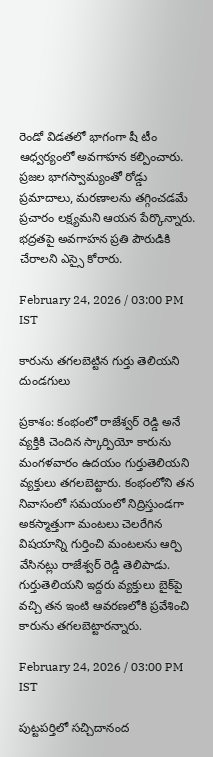రెండో విడతలో భాగంగా షీ టీం ఆధ్వర్యంలో అవగాహన కల్పించారు. ప్రజల భాగస్వామ్యంతో రోడ్డు ప్రమాదాలు, మరణాలను తగ్గించడమే ప్రచారం లక్ష్యమని ఆయన పేర్కొన్నారు. భద్రతపై అవగాహన ప్రతి పౌరుడికి చేరాలని ఎస్సై కోరారు.

February 24, 2026 / 03:00 PM IST

కారును తగలబెట్టిన గుర్తు తెలియని దుండగులు

ప్రకాశం: కంభంలో రాజేశ్వర్ రెడ్డి అనే వ్యక్తికి చెందిన స్కార్పియో కారును మంగళవారం ఉదయం గుర్తుతెలియని వ్యక్తులు తగలబెట్టారు. కంభంలోని తన నివాసంలో సమయంలో నిద్రిస్తుండగా అకస్మాత్తుగా మంటలు చెలరేగిన విషయాన్ని గుర్తించి మంటలను ఆర్పి వేసినట్లు రాజేశ్వర్ రెడ్డి తెలిపాడు. గుర్తుతెలియని ఇద్దరు వ్యక్తులు బైక్‌పై వచ్చి తన ఇంటి ఆవరణలోకి ప్రవేశించి కారును తగలబెట్టారన్నారు.

February 24, 2026 / 03:00 PM IST

పుట్టపర్తిలో సచ్చిదానంద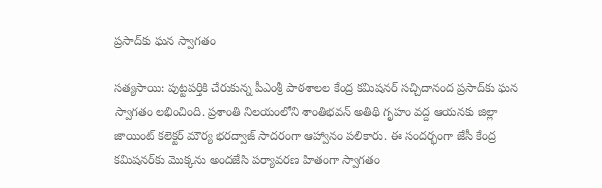ప్రసాద్‌కు ఘన స్వాగతం

సత్యసాయి: పుట్టపర్తికి చేరుకున్న పీఎంశ్రీ పాఠశాలల కేంద్ర కమిషనర్ సచ్చిదానంద ప్రసాద్‌కు ఘన స్వాగతం లభించింది. ప్రశాంతి నిలయంలోని శాంతిభవన్ అతిథి గృహం వద్ద ఆయనకు జిల్లా జాయింట్ కలెక్టర్ మౌర్య భరద్వాజ్ సాదరంగా ఆహ్వానం పలికారు. ఈ సందర్భంగా జేసీ కేంద్ర కమిషనర్‌కు మొక్కను అందజేసి పర్యావరణ హితంగా స్వాగతం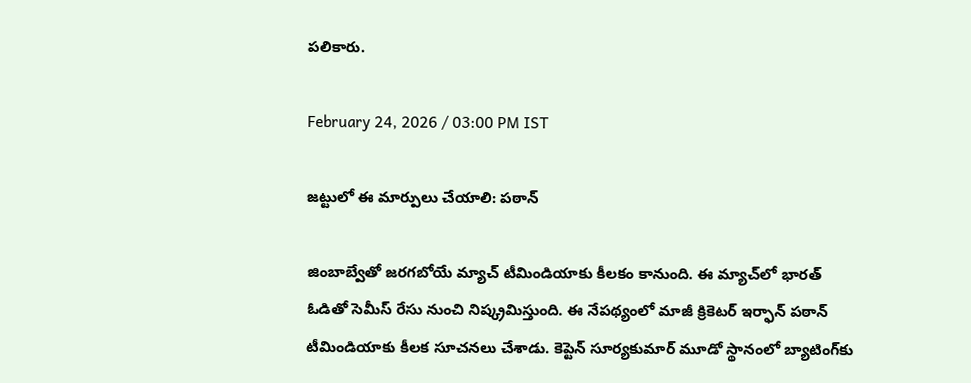పలికారు.

February 24, 2026 / 03:00 PM IST

జట్టులో ఈ మార్పులు చేయాలి: పఠాన్

జింబాబ్వేతో జరగబోయే మ్యాచ్ టీమిండియాకు కీలకం కానుంది. ఈ మ్యాచ్‌లో భారత్ ఓడితో సెమీస్ రేసు నుంచి నిష్క్రమిస్తుంది. ఈ నేపథ్యంలో మాజీ క్రికెటర్ ఇర్ఫాన్ పఠాన్ టీమిండియాకు కీలక సూచనలు చేశాడు. కెప్టెన్ సూర్యకుమార్ మూడో స్థానంలో బ్యాటింగ్‌కు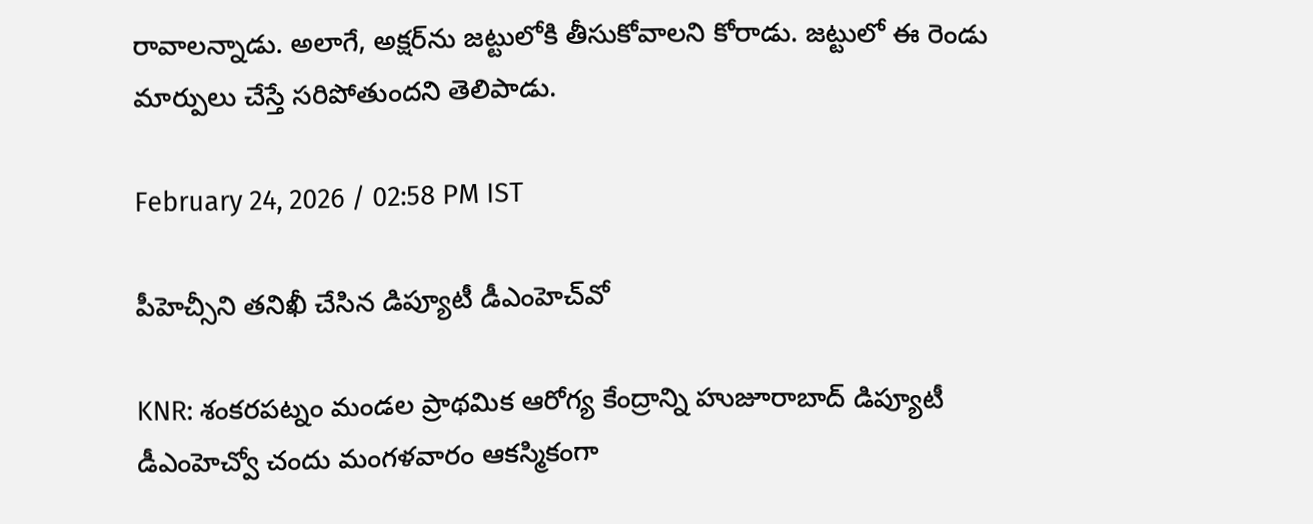రావాలన్నాడు. అలాగే, అక్షర్‌ను జట్టులోకి తీసుకోవాలని కోరాడు. జట్టులో ఈ రెండు మార్పులు చేస్తే సరిపోతుందని తెలిపాడు.

February 24, 2026 / 02:58 PM IST

పీహెచ్సీని తనిఖీ చేసిన డిప్యూటీ డీఎంహెచ్‌వో

KNR: శంకరపట్నం మండల ప్రాథమిక ఆరోగ్య కేంద్రాన్ని హుజూరాబాద్ డిప్యూటీ డీఎంహెచ్వో చందు మంగళవారం ఆకస్మికంగా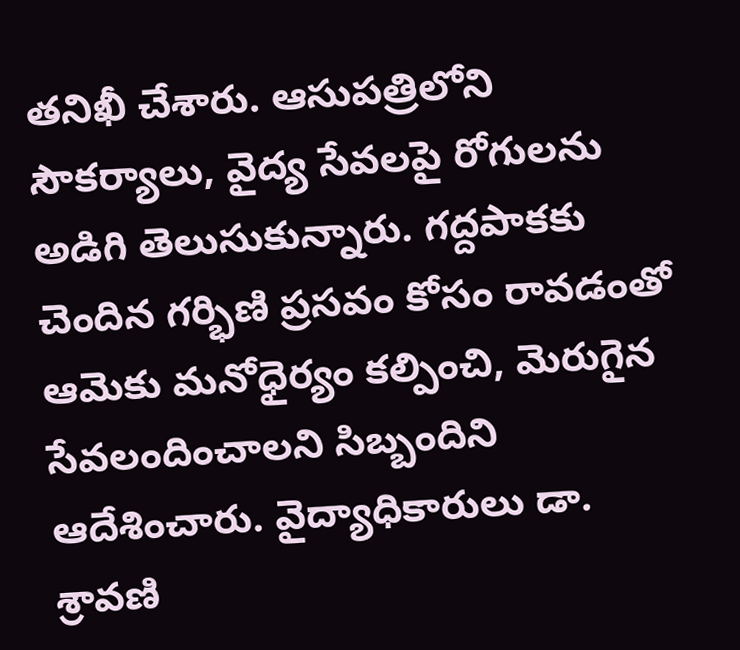తనిఖీ చేశారు. ఆసుపత్రిలోని సౌకర్యాలు, వైద్య సేవలపై రోగులను అడిగి తెలుసుకున్నారు. గద్దపాకకు చెందిన గర్భిణి ప్రసవం కోసం రావడంతో ఆమెకు మనోధైర్యం కల్పించి, మెరుగైన సేవలందించాలని సిబ్బందిని ఆదేశించారు. వైద్యాధికారులు డా. శ్రావణి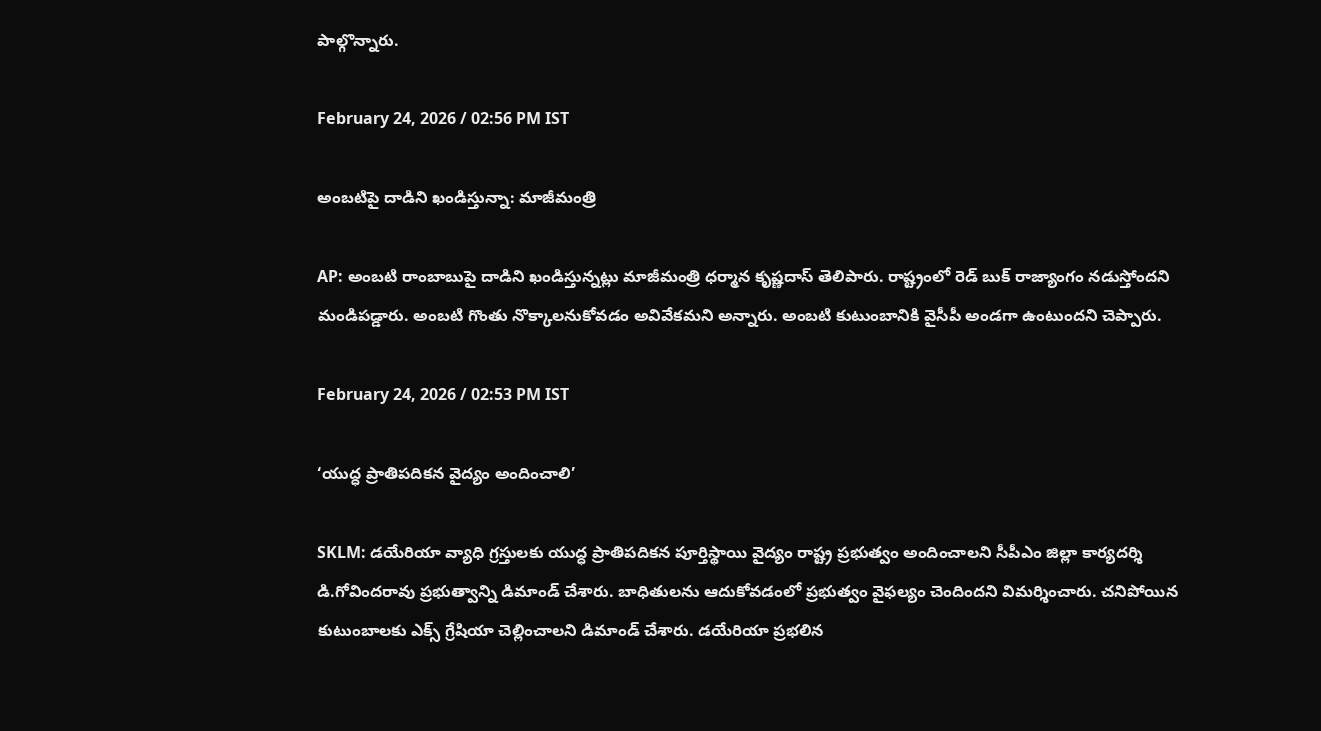పాల్గొన్నారు.

February 24, 2026 / 02:56 PM IST

అంబటిపై దాడిని ఖండిస్తున్నా: మాజీమంత్రి

AP: అంబటి రాంబాబుపై దాడిని ఖండిస్తున్నట్లు మాజీమంత్రి ధర్మాన కృష్ణదాస్ తెలిపారు. రాష్ట్రంలో రెడ్ బుక్ రాజ్యాంగం నడుస్తోందని మండిపడ్డారు. అంబటి గొంతు నొక్కాలనుకోవడం అవివేకమని అన్నారు. అంబటి కుటుంబానికి వైసీపీ అండగా ఉంటుందని చెప్పారు.

February 24, 2026 / 02:53 PM IST

‘యుద్ధ ప్రాతిపదికన వైద్యం అందించాలి’

SKLM: డయేరియా వ్యాధి గ్రస్తులకు యుద్ధ ప్రాతిపదికన పూర్తిస్థాయి వైద్యం రాష్ట్ర ప్రభుత్వం అందించాలని సీపీఎం జిల్లా కార్యదర్శి డి.గోవిందరావు ప్రభుత్వాన్ని డిమాండ్ చేశారు. బాధితులను ఆదుకోవడంలో ప్రభుత్వం వైఫల్యం చెందిందని విమర్శించారు. చనిపోయిన కుటుంబాలకు ఎక్స్ గ్రేషియా చెల్లించాలని డిమాండ్ చేశారు. డయేరియా ప్రభలిన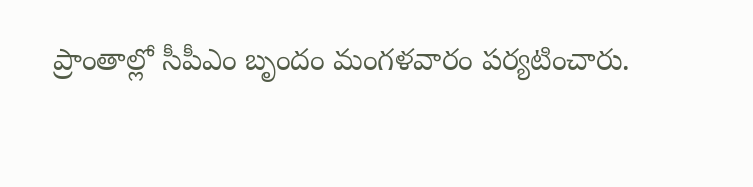ప్రాంతాల్లో సీపీఎం బృందం మంగళవారం పర్యటించారు.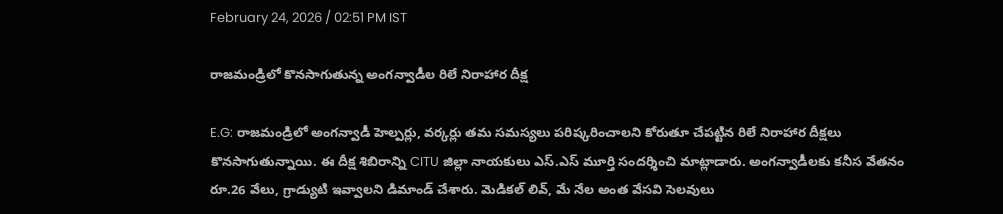February 24, 2026 / 02:51 PM IST

రాజమండ్రిలో కొనసాగుతున్న అంగన్వాడీల రిలే నిరాహార దీక్ష

E.G: రాజమండ్రిలో అంగన్వాడీ హెల్పర్లు, వర్కర్లు తమ సమస్యలు పరిష్కరించాలని కోరుతూ చేపట్టిన రిలే నిరాహార దీక్షలు కొనసాగుతున్నాయి. ఈ దీక్ష శిబిరాన్ని CITU జిల్లా నాయకులు ఎస్.ఎస్ మూర్తి సందర్శించి మాట్లాడారు. అంగన్వాడీలకు కనీస వేతనం రూ.26 వేలు, గ్రాడ్యుటి ఇవ్వాలని డిమాండ్ చేశారు. మెడికల్ లివ్, మే నేల అంత వేసవి సెలవులు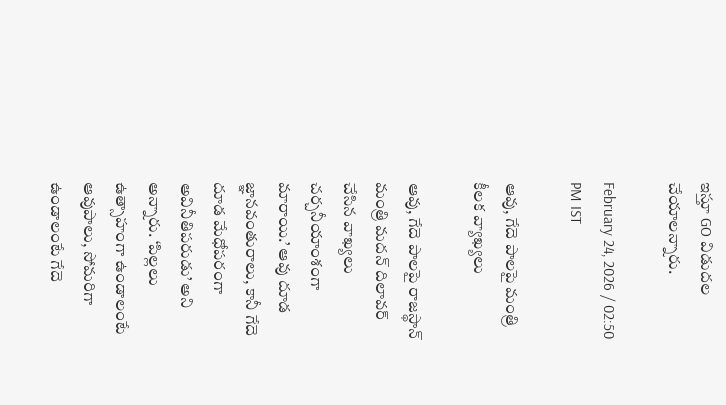ఇస్తూ GO విడుదల చేయాలన్నారు.

February 24, 2026 / 02:50 PM IST

ఆవు, గేదె పాలపై మంత్రి కీలక వ్యాఖ్యలు

ఆవు, గేదె పాలపై రాజస్థాన్ మంత్రి మదన్ దిలావర్ చేసిన వాఖ్యలు చర్చనీయాంశంగా మారాయి.’ ఆవు దూడ జ్ఞానవంతురాలు, కానీ గేదె దూడ మేధోపరంగా అవినీతిపరుడు’ అని అన్నారు. ‘పిల్లలు ఉత్సాహంగా ఉండాలంటే ఆవుపాలు, సోమరిగా ఉండాలంటే గేదె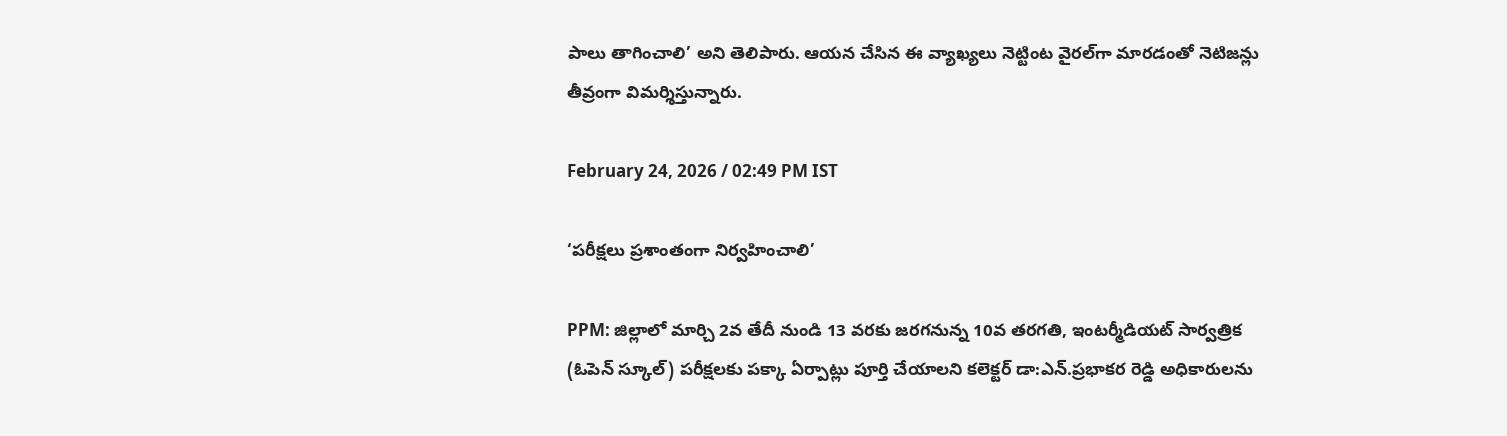పాలు తాగించాలి’ అని తెలిపారు. ఆయన చేసిన ఈ వ్యాఖ్యలు నెట్టింట వైరల్‌గా మారడంతో నెటిజన్లు తీవ్రంగా విమర్శిస్తున్నారు.

February 24, 2026 / 02:49 PM IST

‘పరీక్షలు ప్రశాంతంగా నిర్వహించాలి’

PPM: జిల్లాలో మార్చి 2వ తేదీ నుండి 13 వరకు జరగనున్న 10వ తరగతి, ఇంటర్మీడియట్ సార్వత్రిక (ఓపెన్ స్కూల్) పరీక్షలకు పక్కా ఏర్పాట్లు పూర్తి చేయాలని కలెక్టర్ డా:ఎన్.ప్రభాకర రెడ్డి అధికారులను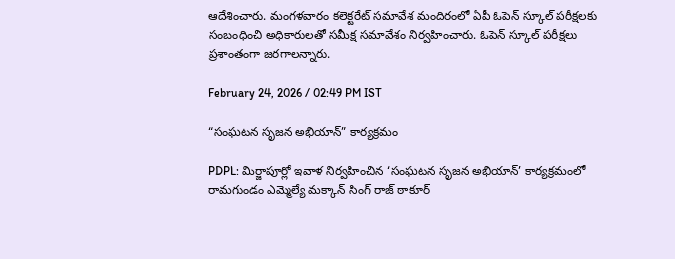ఆదేశించారు. మంగళవారం కలెక్టరేట్ సమావేశ మందిరంలో ఏపీ ఓపెన్ స్కూల్ పరీక్షలకు సంబంధించి అధికారులతో సమీక్ష సమావేశం నిర్వహించారు. ఓపెన్ స్కూల్ పరీక్షలు ప్రశాంతంగా జరగాలన్నారు.

February 24, 2026 / 02:49 PM IST

“సంఘటన సృజన అభియాన్” కార్యక్రమం

PDPL: మిర్జాపూర్లో ఇవాళ నిర్వహించిన ‘సంఘటన సృజన అభియాన్’ కార్యక్రమంలో రామగుండం ఎమ్మెల్యే మక్కాన్ సింగ్ రాజ్ ఠాకూర్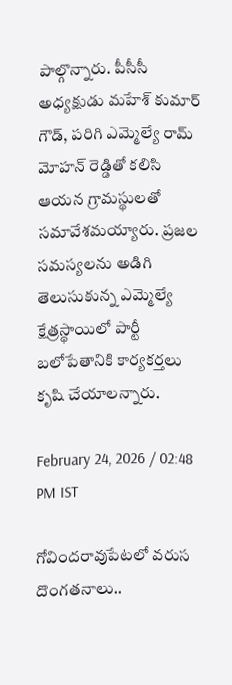పాల్గొన్నారు. పీసీసీ అధ్యక్షుడు మహేశ్ కుమార్ గౌడ్, పరిగి ఎమ్మెల్యే రామ్ మోహన్ రెడ్డితో కలిసి ఆయన గ్రామస్థులతో సమావేశమయ్యారు. ప్రజల సమస్యలను అడిగి తెలుసుకున్న ఎమ్మెల్యే క్షేత్రస్థాయిలో పార్టీ బలోపేతానికి కార్యకర్తలు కృషి చేయాలన్నారు.

February 24, 2026 / 02:48 PM IST

గోవిందరావుపేటలో వరుస దొంగతనాలు..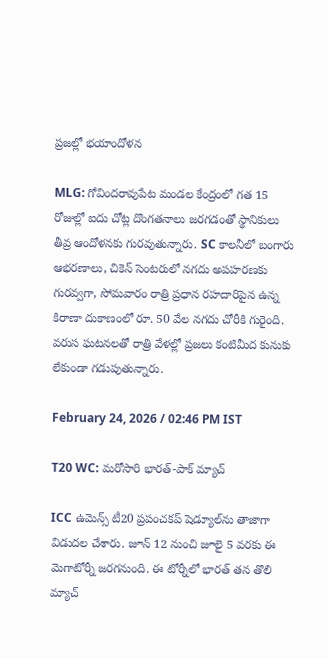ప్రజల్లో భయాందోళన

MLG: గోవిందరావుపేట మండల కేంద్రంలో గత 15 రోజుల్లో ఐదు చోట్ల దొంగతనాలు జరగడంతో స్థానికులు తీవ్ర ఆందోళనకు గురవుతున్నారు. SC కాలనీలో బంగారు ఆభరణాలు, చికెన్ సెంటరులో నగదు అపహరణకు గురవ్వగా, సోమవారం రాత్రి ప్రధాన రహదారిపైన ఉన్న కిరాణా దుకాణంలో రూ. 50 వేల నగదు చోరీకి గురైంది. వరుస ఘటనలతో రాత్రి వేళల్లో ప్రజలు కంటిమీద కునుకు లేకుండా గడుపుతున్నారు.

February 24, 2026 / 02:46 PM IST

T20 WC: మరోసారి భారత్-పాక్ మ్యాచ్

ICC ఉమెన్స్ టీ20 ప్రపంచకప్ షెడ్యూల్‌ను తాజాగా విడుదల చేశారు. జూన్ 12 నుంచి జూలై 5 వరకు ఈ మెగాటోర్నీ జరగనుంది. ఈ టోర్నీలో భారత్ తన తొలి మ్యాచ్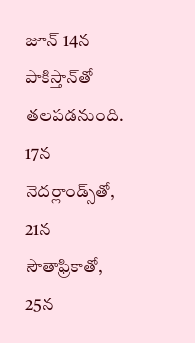జూన్ 14న పాకిస్తాన్‌తో తలపడనుంది. 17న నెదర్లాండ్స్‌తో, 21న సౌతాఫ్రికాతో, 25న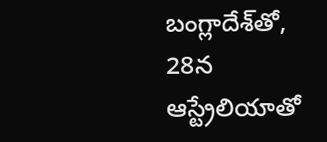బంగ్లాదేశ్‌తో, 28న ఆస్ట్రేలియాతో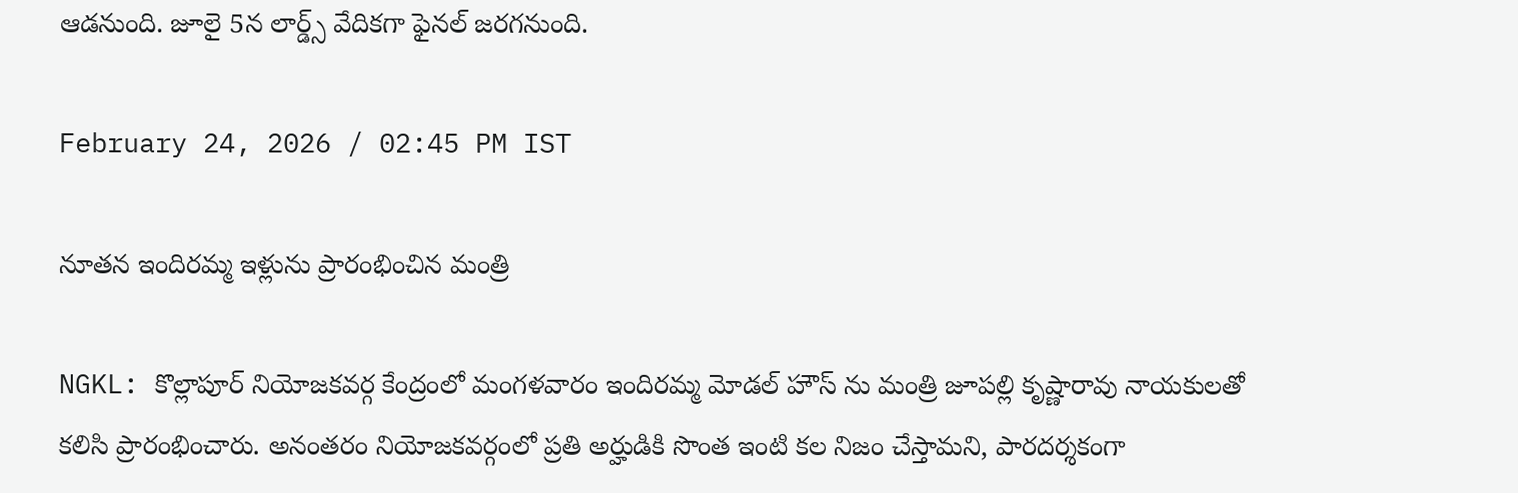ఆడనుంది. జూలై 5న లార్డ్స్ వేదికగా ఫైనల్ జరగనుంది.

February 24, 2026 / 02:45 PM IST

నూతన ఇందిరమ్మ ఇళ్లును ప్రారంభించిన మంత్రి

NGKL: కొల్లాపూర్ నియోజకవర్గ కేంద్రంలో మంగళవారం ఇందిరమ్మ మోడల్ హౌస్ ను మంత్రి జూపల్లి కృష్ణారావు నాయకులతో కలిసి ప్రారంభించారు. అనంతరం నియోజకవర్గంలో ప్రతి అర్హుడికి సొంత ఇంటి కల నిజం చేస్తామని, పారదర్శకంగా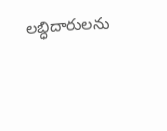లబ్ధిదారులను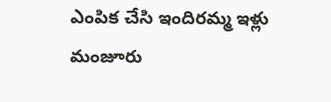ఎంపిక చేసి ఇందిరమ్మ ఇళ్లు మంజూరు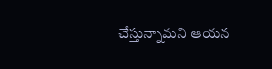చేస్తున్నామని ఆయన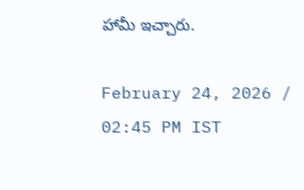హామీ ఇచ్చారు.

February 24, 2026 / 02:45 PM IST